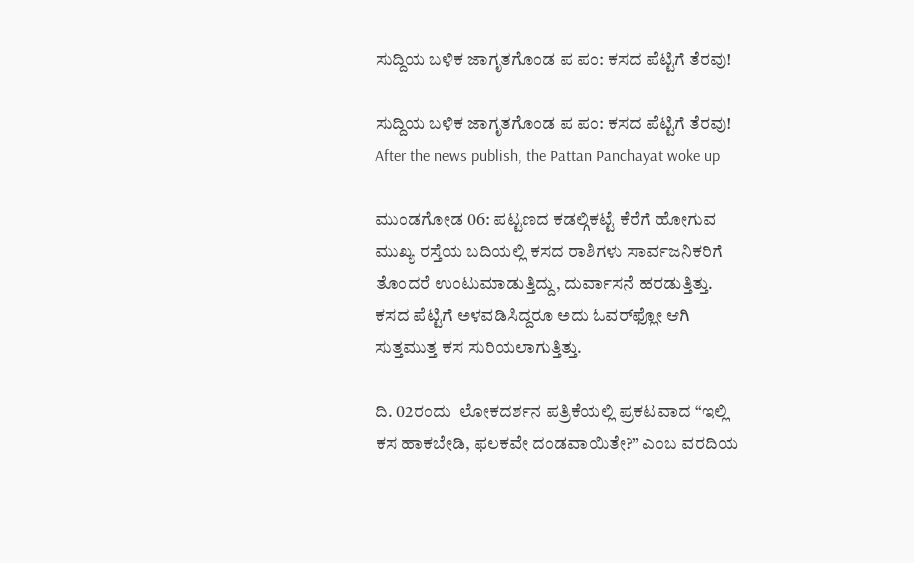ಸುದ್ದಿಯ ಬಳಿಕ ಜಾಗೃತಗೊಂಡ ಪ ಪಂ: ಕಸದ ಪೆಟ್ಟಿಗೆ ತೆರವು!

ಸುದ್ದಿಯ ಬಳಿಕ ಜಾಗೃತಗೊಂಡ ಪ ಪಂ: ಕಸದ ಪೆಟ್ಟಿಗೆ ತೆರವು!  After the news publish, the Pattan Panchayat woke up

ಮುಂಡಗೋಡ 06: ಪಟ್ಟಣದ ಕಡಲ್ಗಿಕಟ್ಟೆ ಕೆರೆಗೆ ಹೋಗುವ ಮುಖ್ಯ ರಸ್ತೆಯ ಬದಿಯಲ್ಲಿ ಕಸದ ರಾಶಿಗಳು ಸಾರ್ವಜನಿಕರಿಗೆ ತೊಂದರೆ ಉಂಟುಮಾಡುತ್ತಿದ್ದು, ದುರ್ವಾಸನೆ ಹರಡುತ್ತಿತ್ತು. ಕಸದ ಪೆಟ್ಟಿಗೆ ಅಳವಡಿಸಿದ್ದರೂ ಅದು ಓವರ್‌ಫ್ಲೋ ಆಗಿ ಸುತ್ತಮುತ್ತ ಕಸ ಸುರಿಯಲಾಗುತ್ತಿತ್ತು.

ದಿ. 02ರಂದು  ಲೋಕದರ್ಶನ ಪತ್ರಿಕೆಯಲ್ಲಿ ಪ್ರಕಟವಾದ “ಇಲ್ಲಿ ಕಸ ಹಾಕಬೇಡಿ, ಫಲಕವೇ ದಂಡವಾಯಿತೇ?” ಎಂಬ ವರದಿಯ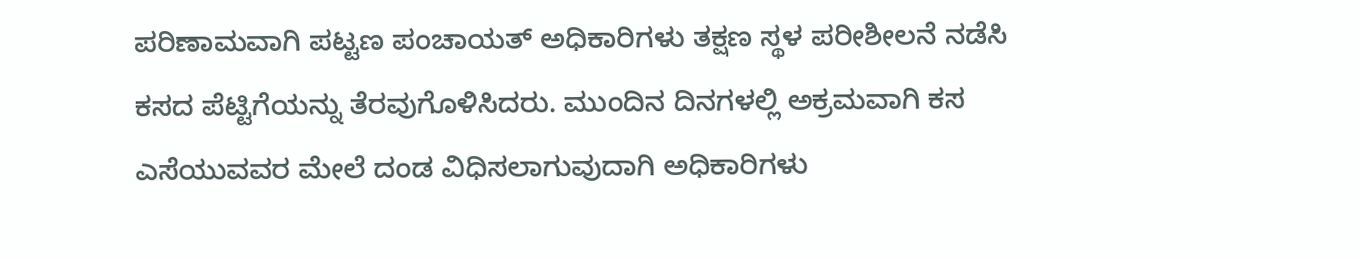ಪರಿಣಾಮವಾಗಿ ಪಟ್ಟಣ ಪಂಚಾಯತ್ ಅಧಿಕಾರಿಗಳು ತಕ್ಷಣ ಸ್ಥಳ ಪರೀಶೀಲನೆ ನಡೆಸಿ ಕಸದ ಪೆಟ್ಟಿಗೆಯನ್ನು ತೆರವುಗೊಳಿಸಿದರು. ಮುಂದಿನ ದಿನಗಳಲ್ಲಿ ಅಕ್ರಮವಾಗಿ ಕಸ ಎಸೆಯುವವರ ಮೇಲೆ ದಂಡ ವಿಧಿಸಲಾಗುವುದಾಗಿ ಅಧಿಕಾರಿಗಳು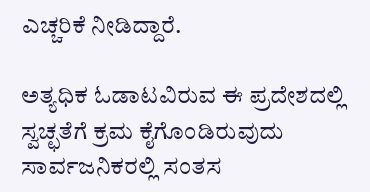ಎಚ್ಚರಿಕೆ ನೀಡಿದ್ದಾರೆ.

ಅತ್ಯಧಿಕ ಓಡಾಟವಿರುವ ಈ ಪ್ರದೇಶದಲ್ಲಿ ಸ್ವಚ್ಛತೆಗೆ ಕ್ರಮ ಕೈಗೊಂಡಿರುವುದು ಸಾರ್ವಜನಿಕರಲ್ಲಿ ಸಂತಸ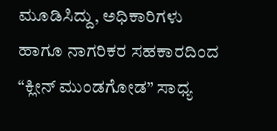ಮೂಡಿಸಿದ್ದು, ಅಧಿಕಾರಿಗಳು ಹಾಗೂ ನಾಗರಿಕರ ಸಹಕಾರದಿಂದ “ಕ್ಲೀನ್ ಮುಂಡಗೋಡ” ಸಾಧ್ಯ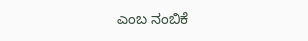ಎಂಬ ನಂಬಿಕೆ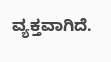ವ್ಯಕ್ತವಾಗಿದೆ.